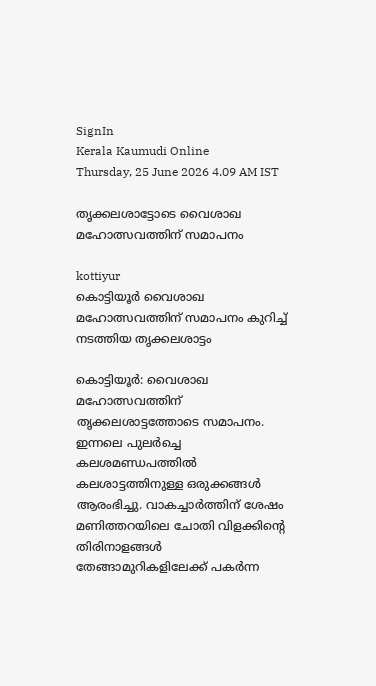SignIn
Kerala Kaumudi Online
Thursday, 25 June 2026 4.09 AM IST

തൃക്കലശാട്ടോടെ വൈശാഖ മഹോത്സവത്തിന് സമാപനം

kottiyur
കൊട്ടിയൂർ വൈശാഖ മഹോത്സവത്തിന് സമാപനം കുറിച്ച് നടത്തിയ തൃക്കലശാട്ടം

കൊട്ടിയൂർ: വൈശാഖ മഹോത്സവത്തിന് തൃക്കലശാട്ടത്തോടെ സമാപനം. ഇന്നലെ പുലർച്ചെ കലശമണ്ഡപത്തിൽ കലശാട്ടത്തിനുള്ള ഒരുക്കങ്ങൾ ആരംഭിച്ചു. വാകച്ചാർത്തിന് ശേഷം മണിത്തറയിലെ ചോതി വിളക്കിന്റെ തിരിനാളങ്ങൾ തേങ്ങാമുറികളിലേക്ക് പകർന്ന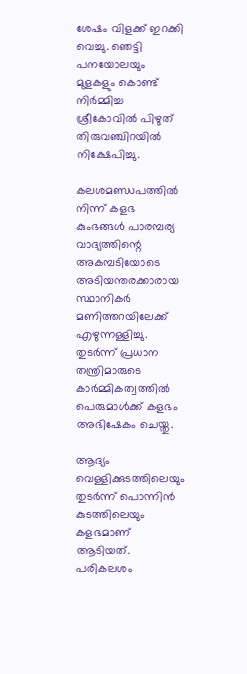ശേഷം വിളക്ക് ഇറക്കി വെച്ചു. ഞെട്ടി പനയോലയും മുളകളും കൊണ്ട് നിർമ്മിച്ച ശ്രീകോവിൽ പിഴുത് തിരുവഞ്ചിറയിൽ നിക്ഷേപിച്ചു.

കലശമണ്ഡപത്തിൽ നിന്ന് കളഭ കുംഭങ്ങൾ പാരമ്പര്യ വാദ്യത്തിന്റെ അകമ്പടിയോടെ അടിയന്തരക്കാരായ സ്ഥാനികർ മണിത്തറയിലേക്ക് എഴുന്നള്ളിച്ചു. തുടർന്ന് പ്രധാന തന്ത്രിമാരുടെ കാർമ്മികത്വത്തിൽ പെരുമാൾക്ക് കളഭം അഭിഷേകം ചെയ്തു.

ആദ്യം വെള്ളിക്കുടത്തിലെയും തുടർന്ന് പൊന്നിൻ കുടത്തിലെയും കളഭമാണ് ആടിയത്. പരികലശം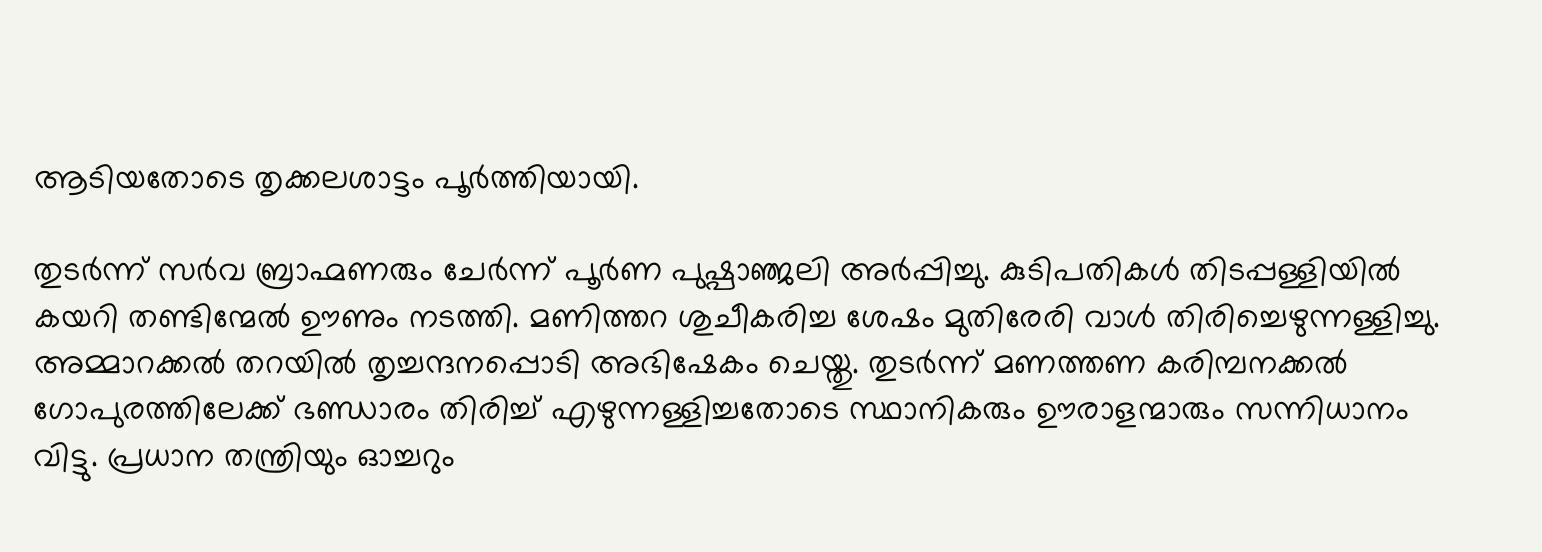ആടിയതോടെ തൃക്കലശാട്ടം പൂർത്തിയായി.

തുടർന്ന് സർവ ബ്രാഹ്മണരും ചേർന്ന് പൂർണ പുഷ്പാഞ്ജലി അർപ്പിച്ചു. കുടിപതികൾ തിടപ്പള്ളിയിൽ കയറി തണ്ടിന്മേൽ ഊണും നടത്തി. മണിത്തറ ശുചീകരിച്ച ശേഷം മുതിരേരി വാൾ തിരിച്ചെഴുന്നള്ളിച്ചു. അമ്മാറക്കൽ തറയിൽ തൃച്ചന്ദനപ്പൊടി അഭിഷേകം ചെയ്തു. തുടർന്ന് മണത്തണ കരിമ്പനക്കൽ ഗോപുരത്തിലേക്ക് ഭണ്ഡാരം തിരിച്ച് എഴുന്നള്ളിച്ചതോടെ സ്ഥാനികരും ഊരാളന്മാരും സന്നിധാനം വിട്ടു. പ്രധാന തന്ത്രിയും ഓച്ചറും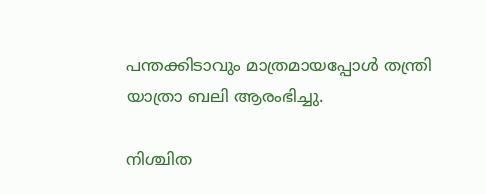പന്തക്കിടാവും മാത്രമായപ്പോൾ തന്ത്രി യാത്രാ ബലി ആരംഭിച്ചു.

നിശ്ചിത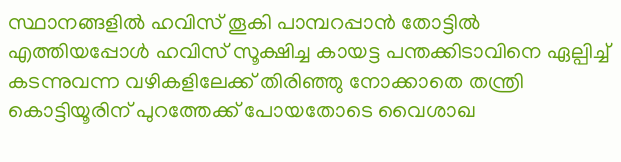സ്ഥാനങ്ങളിൽ ഹവിസ് തൂകി പാമ്പറപ്പാൻ തോട്ടിൽ എത്തിയപ്പോൾ ഹവിസ് സൂക്ഷിച്ച കായട്ട പന്തക്കിടാവിനെ ഏല്പിച്ച് കടന്നുവന്ന വഴികളിലേക്ക് തിരിഞ്ഞു നോക്കാതെ തന്ത്രി കൊട്ടിയൂരിന് പുറത്തേക്ക് പോയതോടെ വൈശാഖ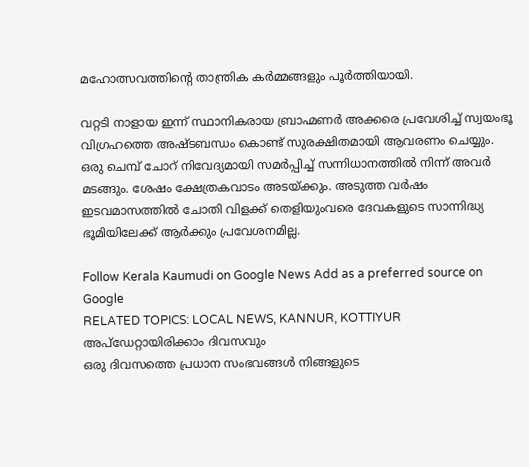മഹോത്സവത്തിന്റെ താന്ത്രിക കർമ്മങ്ങളും പൂർത്തിയായി.

വറ്റടി നാളായ ഇന്ന് സ്ഥാനികരായ ബ്രാഹ്മണർ അക്കരെ പ്രവേശിച്ച് സ്വയംഭൂ വിഗ്രഹത്തെ അഷ്ടബന്ധം കൊണ്ട് സുരക്ഷിതമായി ആവരണം ചെയ്യും. ഒരു ചെമ്പ് ചോറ് നിവേദ്യമായി സമർപ്പിച്ച് സന്നിധാനത്തിൽ നിന്ന് അവർ മടങ്ങും. ശേഷം ക്ഷേത്രകവാടം അടയ്ക്കും. അടുത്ത വർഷം ഇടവമാസത്തിൽ ചോതി വിളക്ക് തെളിയുംവരെ ദേവകളുടെ സാന്നിദ്ധ്യ ഭൂമിയിലേക്ക് ആർക്കും പ്രവേശനമില്ല.

Follow Kerala Kaumudi on Google News Add as a preferred source on Google
RELATED TOPICS: LOCAL NEWS, KANNUR, KOTTIYUR
അപ്ഡേറ്റായിരിക്കാം ദിവസവും
ഒരു ദിവസത്തെ പ്രധാന സംഭവങ്ങൾ നിങ്ങളുടെ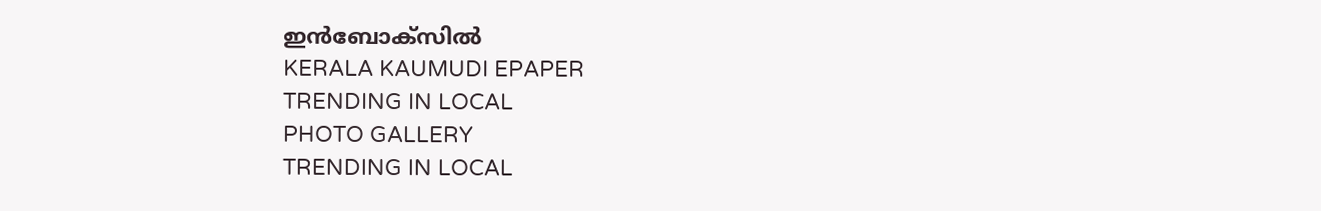ഇൻബോക്സിൽ
KERALA KAUMUDI EPAPER
TRENDING IN LOCAL
PHOTO GALLERY
TRENDING IN LOCAL